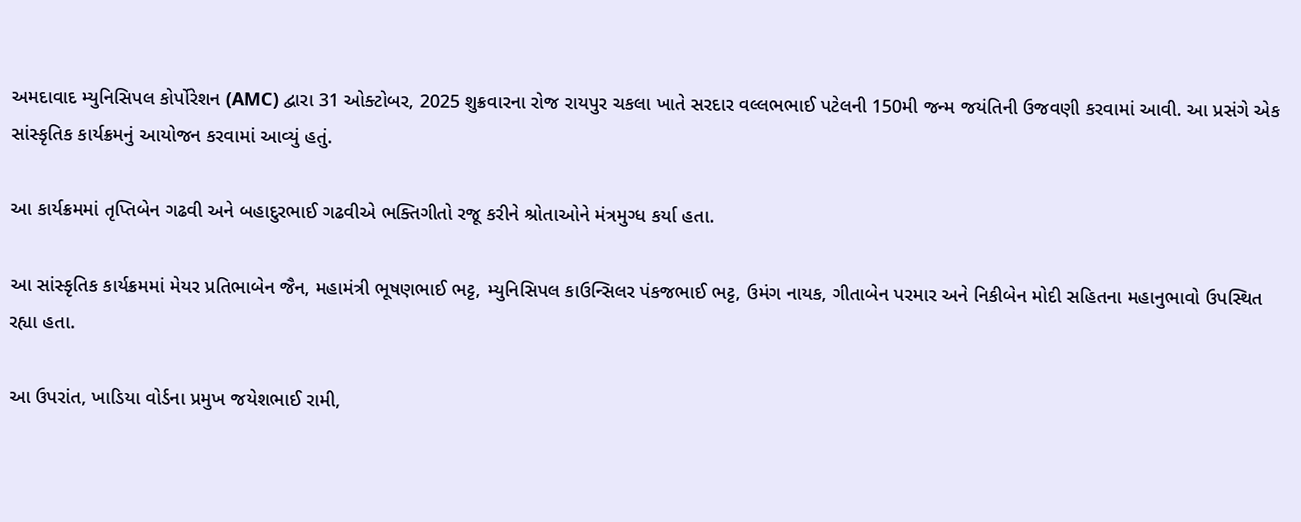અમદાવાદ મ્યુનિસિપલ કોર્પોરેશન (AMC) દ્વારા 31 ઓક્ટોબર, 2025 શુક્રવારના રોજ રાયપુર ચકલા ખાતે સરદાર વલ્લભભાઈ પટેલની 150મી જન્મ જયંતિની ઉજવણી કરવામાં આવી. આ પ્રસંગે એક સાંસ્કૃતિક કાર્યક્રમનું આયોજન કરવામાં આવ્યું હતું.

આ કાર્યક્રમમાં તૃપ્તિબેન ગઢવી અને બહાદુરભાઈ ગઢવીએ ભક્તિગીતો રજૂ કરીને શ્રોતાઓને મંત્રમુગ્ધ કર્યા હતા.

આ સાંસ્કૃતિક કાર્યક્રમમાં મેયર પ્રતિભાબેન જૈન, મહામંત્રી ભૂષણભાઈ ભટ્ટ, મ્યુનિસિપલ કાઉન્સિલર પંકજભાઈ ભટ્ટ, ઉમંગ નાયક, ગીતાબેન પરમાર અને નિકીબેન મોદી સહિતના મહાનુભાવો ઉપસ્થિત રહ્યા હતા.

આ ઉપરાંત, ખાડિયા વોર્ડના પ્રમુખ જયેશભાઈ રામી,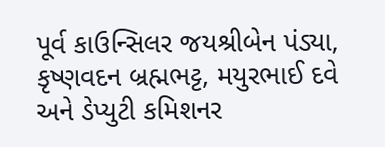પૂર્વ કાઉન્સિલર જયશ્રીબેન પંડ્યા, કૃષ્ણવદન બ્રહ્મભટ્ટ, મયુરભાઈ દવે અને ડેપ્યુટી કમિશનર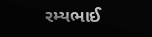રમ્યભાઈ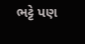ભટ્ટે પણ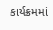કાર્યક્રમમાં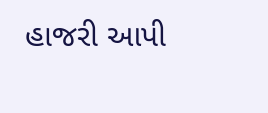હાજરી આપી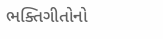ભક્તિગીતોનો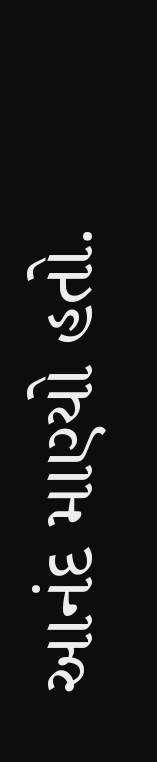આનંદ માણ્યો હતો.